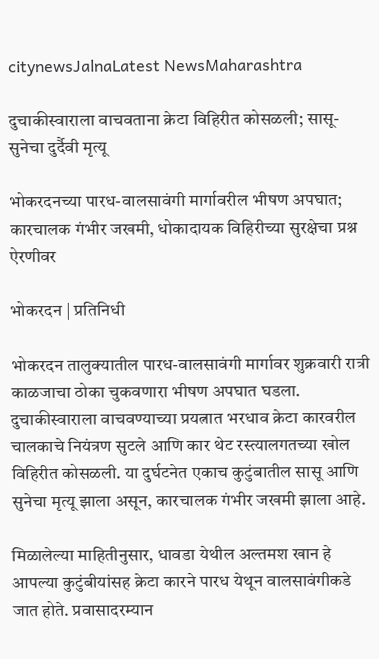citynewsJalnaLatest NewsMaharashtra

दुचाकीस्वाराला वाचवताना क्रेटा विहिरीत कोसळली; सासू-सुनेचा दुर्दैवी मृत्यू

भोकरदनच्या पारध-वालसावंगी मार्गावरील भीषण अपघात; कारचालक गंभीर जखमी, धोकादायक विहिरीच्या सुरक्षेचा प्रश्न ऐरणीवर

भोकरदन | प्रतिनिधी

भोकरदन तालुक्यातील पारध-वालसावंगी मार्गावर शुक्रवारी रात्री काळजाचा ठोका चुकवणारा भीषण अपघात घडला. दुचाकीस्वाराला वाचवण्याच्या प्रयत्नात भरधाव क्रेटा कारवरील चालकाचे नियंत्रण सुटले आणि कार थेट रस्त्यालगतच्या खोल विहिरीत कोसळली. या दुर्घटनेत एकाच कुटुंबातील सासू आणि सुनेचा मृत्यू झाला असून, कारचालक गंभीर जखमी झाला आहे.

मिळालेल्या माहितीनुसार, धावडा येथील अल्तमश खान हे आपल्या कुटुंबीयांसह क्रेटा कारने पारध येथून वालसावंगीकडे जात होते. प्रवासादरम्यान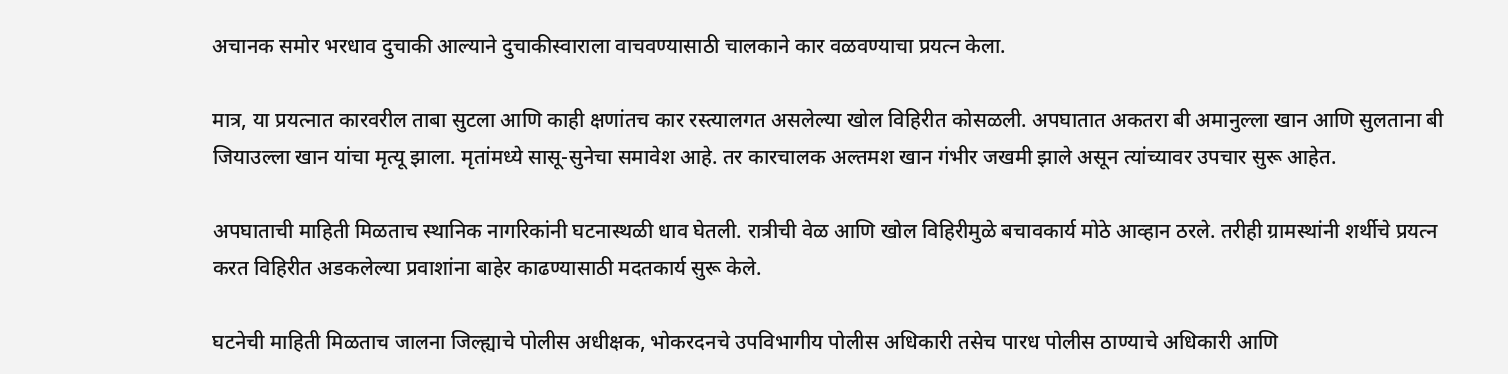अचानक समोर भरधाव दुचाकी आल्याने दुचाकीस्वाराला वाचवण्यासाठी चालकाने कार वळवण्याचा प्रयत्न केला.

मात्र, या प्रयत्नात कारवरील ताबा सुटला आणि काही क्षणांतच कार रस्त्यालगत असलेल्या खोल विहिरीत कोसळली. अपघातात अकतरा बी अमानुल्ला खान आणि सुलताना बी जियाउल्ला खान यांचा मृत्यू झाला. मृतांमध्ये सासू-सुनेचा समावेश आहे. तर कारचालक अल्तमश खान गंभीर जखमी झाले असून त्यांच्यावर उपचार सुरू आहेत.

अपघाताची माहिती मिळताच स्थानिक नागरिकांनी घटनास्थळी धाव घेतली. रात्रीची वेळ आणि खोल विहिरीमुळे बचावकार्य मोठे आव्हान ठरले. तरीही ग्रामस्थांनी शर्थीचे प्रयत्न करत विहिरीत अडकलेल्या प्रवाशांना बाहेर काढण्यासाठी मदतकार्य सुरू केले.

घटनेची माहिती मिळताच जालना जिल्ह्याचे पोलीस अधीक्षक, भोकरदनचे उपविभागीय पोलीस अधिकारी तसेच पारध पोलीस ठाण्याचे अधिकारी आणि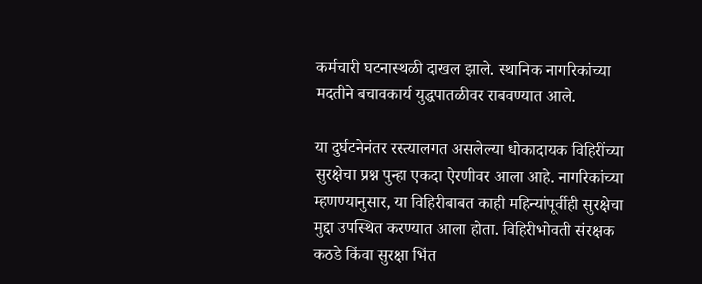कर्मचारी घटनास्थळी दाखल झाले. स्थानिक नागरिकांच्या मदतीने बचावकार्य युद्धपातळीवर राबवण्यात आले.

या दुर्घटनेनंतर रस्त्यालगत असलेल्या धोकादायक विहिरींच्या सुरक्षेचा प्रश्न पुन्हा एकदा ऐरणीवर आला आहे. नागरिकांच्या म्हणण्यानुसार, या विहिरीबाबत काही महिन्यांपूर्वीही सुरक्षेचा मुद्दा उपस्थित करण्यात आला होता. विहिरीभोवती संरक्षक कठडे किंवा सुरक्षा भिंत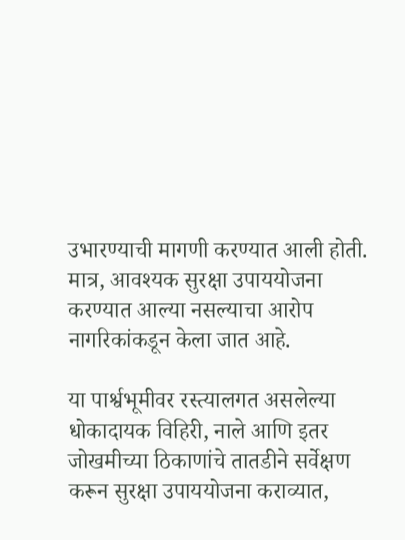उभारण्याची मागणी करण्यात आली होती. मात्र, आवश्यक सुरक्षा उपाययोजना करण्यात आल्या नसल्याचा आरोप नागरिकांकडून केला जात आहे.

या पार्श्वभूमीवर रस्त्यालगत असलेल्या धोकादायक विहिरी, नाले आणि इतर जोखमीच्या ठिकाणांचे तातडीने सर्वेक्षण करून सुरक्षा उपाययोजना कराव्यात,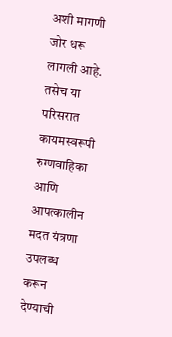अशी मागणी जोर धरू लागली आहे. तसेच या परिसरात कायमस्वरूपी रुग्णवाहिका आणि आपत्कालीन मदत यंत्रणा उपलब्ध करून देण्याची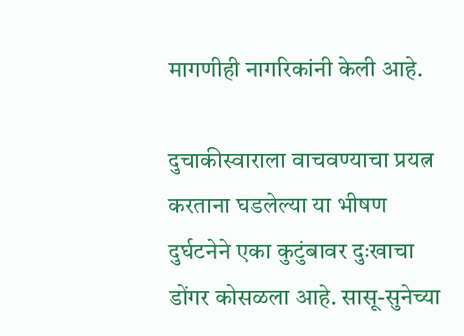मागणीही नागरिकांनी केली आहे.

दुचाकीस्वाराला वाचवण्याचा प्रयत्न करताना घडलेल्या या भीषण दुर्घटनेने एका कुटुंबावर दुःखाचा डोंगर कोसळला आहे. सासू-सुनेच्या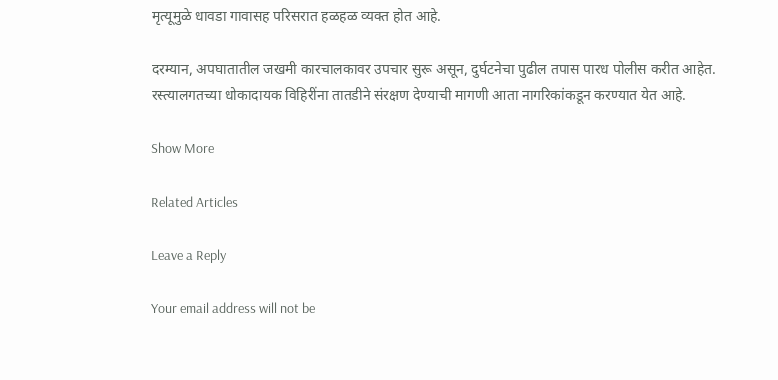मृत्यूमुळे धावडा गावासह परिसरात हळहळ व्यक्त होत आहे.

दरम्यान, अपघातातील जखमी कारचालकावर उपचार सुरू असून, दुर्घटनेचा पुढील तपास पारध पोलीस करीत आहेत. रस्त्यालगतच्या धोकादायक विहिरींना तातडीने संरक्षण देण्याची मागणी आता नागरिकांकडून करण्यात येत आहे.

Show More

Related Articles

Leave a Reply

Your email address will not be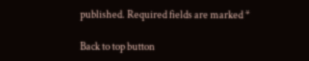published. Required fields are marked *

Back to top button